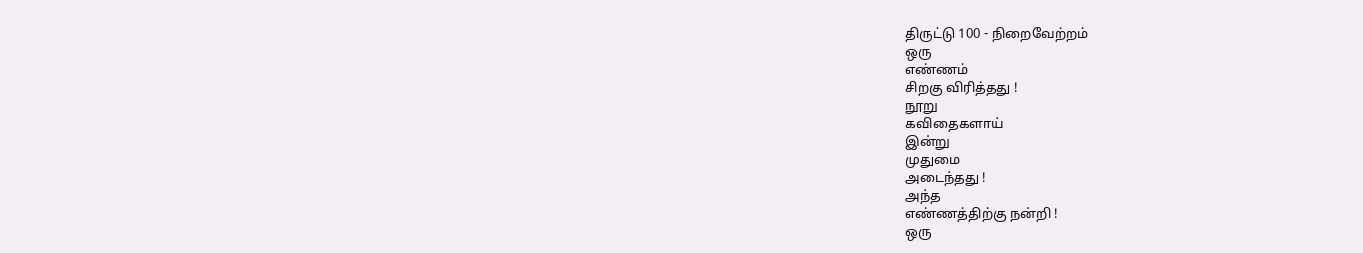திருட்டு 100 - நிறைவேற்றம்
ஒரு
எண்ணம்
சிறகு விரித்தது !
நூறு
கவிதைகளாய்
இன்று
முதுமை
அடைந்தது !
அந்த
எண்ணத்திற்கு நன்றி !
ஒரு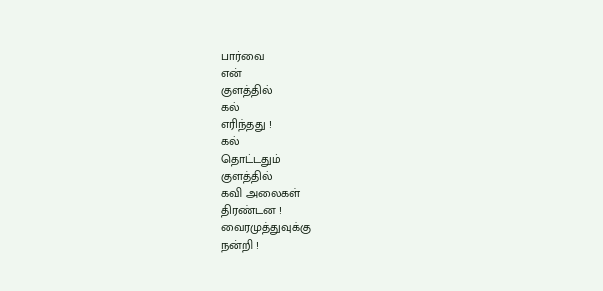பார்வை
என்
குளத்தில்
கல்
எரிந்தது !
கல்
தொட்டதும்
குளத்தில்
கவி அலைகள்
திரண்டன !
வைரமுத்துவுக்கு
நன்றி !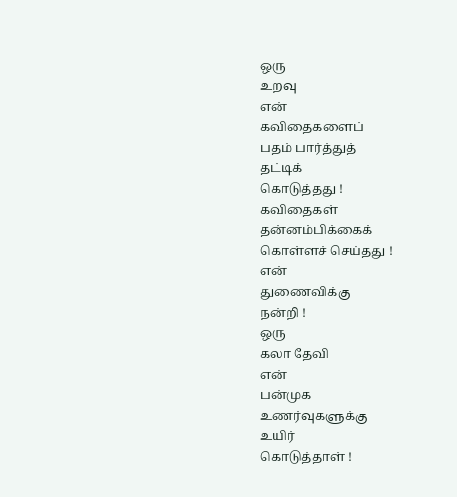ஒரு
உறவு
என்
கவிதைகளைப்
பதம் பார்த்துத்
தட்டிக்
கொடுத்தது !
கவிதைகள்
தன்னம்பிக்கைக்
கொள்ளச் செய்தது !
என்
துணைவிக்கு
நன்றி !
ஒரு
கலா தேவி
என்
பன்முக
உணர்வுகளுக்கு
உயிர்
கொடுத்தாள் !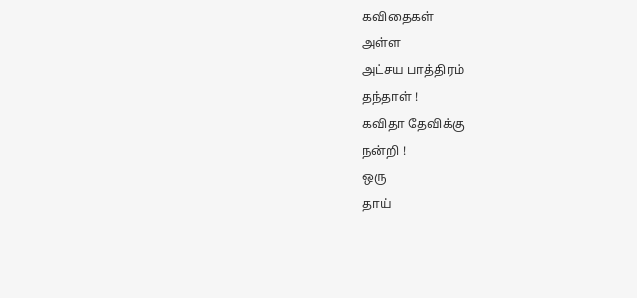கவிதைகள்
அள்ள
அட்சய பாத்திரம்
தந்தாள் !
கவிதா தேவிக்கு
நன்றி !
ஒரு
தாய்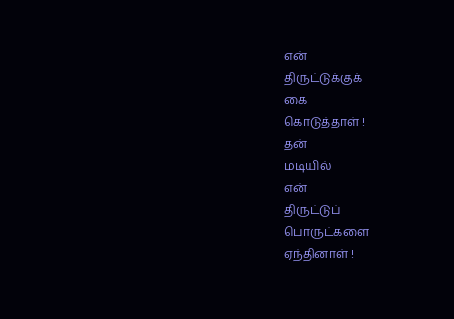என்
திருட்டுக்குக்
கை
கொடுத்தாள் !
தன்
மடியில்
என்
திருட்டுப்
பொருட்களை
ஏந்தினாள் !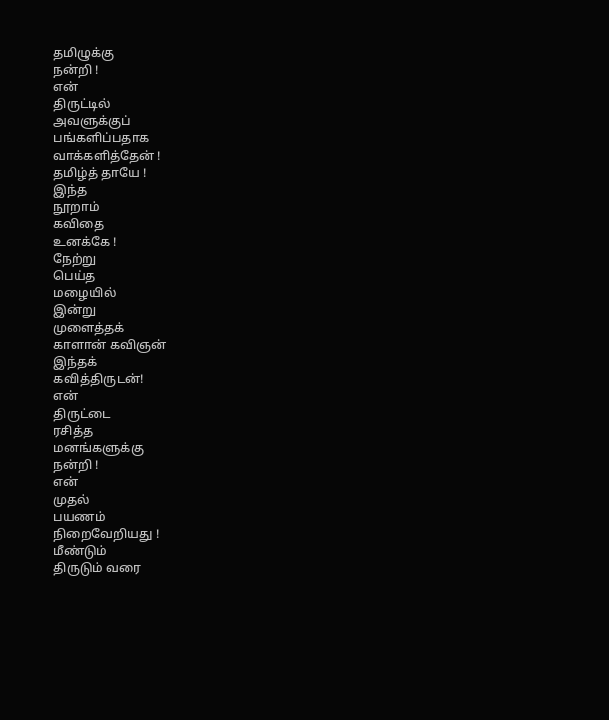தமிழுக்கு
நன்றி !
என்
திருட்டில்
அவளுக்குப்
பங்களிப்பதாக
வாக்களித்தேன் !
தமிழ்த் தாயே !
இந்த
நூறாம்
கவிதை
உனக்கே !
நேற்று
பெய்த
மழையில்
இன்று
முளைத்தக்
காளான் கவிஞன்
இந்தக்
கவித்திருடன்!
என்
திருட்டை
ரசித்த
மனங்களுக்கு
நன்றி !
என்
முதல்
பயணம்
நிறைவேறியது !
மீண்டும்
திருடும் வரை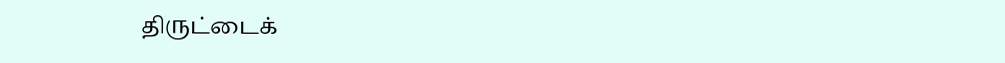திருட்டைக்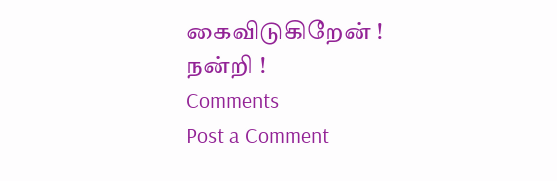கைவிடுகிறேன் !
நன்றி !
Comments
Post a Comment